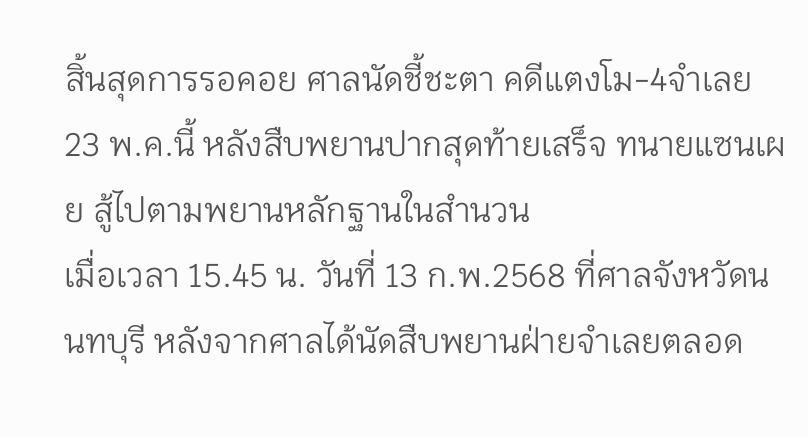สิ้นสุดการรอคอย ศาลนัดชี้ชะตา คดีแตงโม-4จำเลย 23 พ.ค.นี้ หลังสืบพยานปากสุดท้ายเสร็จ ทนายแซนเผย สู้ไปตามพยานหลักฐานในสำนวน
เมื่อเวลา 15.45 น. วันที่ 13 ก.พ.2568 ที่ศาลจังหวัดนนทบุรี หลังจากศาลได้นัดสืบพยานฝ่ายจำเลยตลอด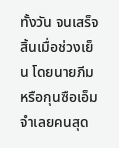ทั้งวัน จนเสร็จสิ้นเมื่อช่วงเย็น โดยนายภีม หรือกุนซือเอ็ม จำเลยคนสุด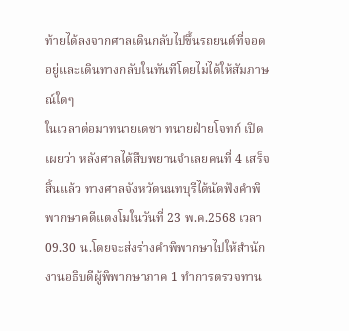ท้ายได้ลงจากศาลเดินกลับไปขึ้นรถยนต์ที่จอดอยู่และเดินทางกลับในทันทีโดยไม่ได้ให้สัมภาษณ์ใดๆ
ในเวลาต่อมาทนายเดชา ทนายฝ่ายโจทก์ เปิดเผยว่า หลังศาลได้สืบพยานจำเลยคนที่ 4 เสร็จสิ้นแล้ว ทางศาลจังหวัดนนทบุรีได้นัดฟังคำพิพากษาคดีแตงโมในวันที่ 23 พ.ค.2568 เวลา 09.30 น.โดยจะส่งร่างคำพิพากษาไปให้สำนักงานอธิบดีผู้พิพากษาภาค 1 ทำการตรวจทาน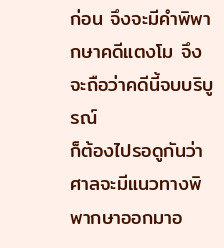ก่อน จึงจะมีคำพิพากษาคดีแตงโม จึงจะถือว่าคดีนี้จบบริบูรณ์
ก็ต้องไปรอดูกันว่าศาลจะมีแนวทางพิพากษาออกมาอ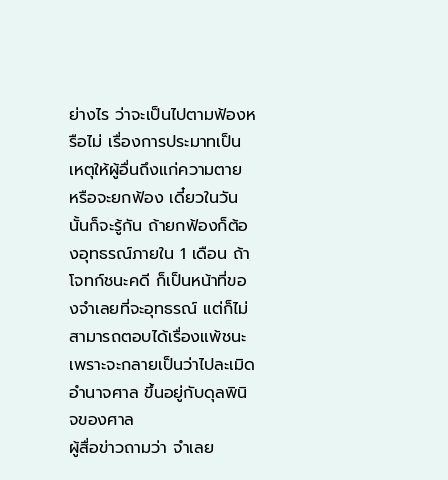ย่างไร ว่าจะเป็นไปตามฟ้องหรือไม่ เรื่องการประมาทเป็นเหตุให้ผู้อื่นถึงแก่ความตาย หรือจะยกฟ้อง เดี๋ยวในวันนั้นก็จะรู้กัน ถ้ายกฟ้องก็ต้องอุทธรณ์ภายใน 1 เดือน ถ้าโจทก์ชนะคดี ก็เป็นหน้าที่ของจำเลยที่จะอุทธรณ์ แต่ก็ไม่สามารถตอบได้เรื่องแพ้ชนะ เพราะจะกลายเป็นว่าไปละเมิดอำนาจศาล ขึ้นอยู่กับดุลพินิจของศาล
ผู้สื่อข่าวถามว่า จำเลย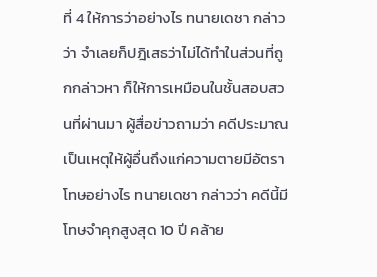ที่ 4 ให้การว่าอย่างไร ทนายเดชา กล่าวว่า จำเลยก็ปฎิเสธว่าไม่ได้ทำในส่วนที่ถูกกล่าวหา ก็ให้การเหมือนในชั้นสอบสวนที่ผ่านมา ผู้สื่อข่าวถามว่า คดีประมาณเป็นเหตุให้ผู้อื่นถึงแก่ความตายมีอัตราโทษอย่างไร ทนายเดชา กล่าวว่า คดีนี้มีโทษจำคุกสูงสุด 10 ปี คล้าย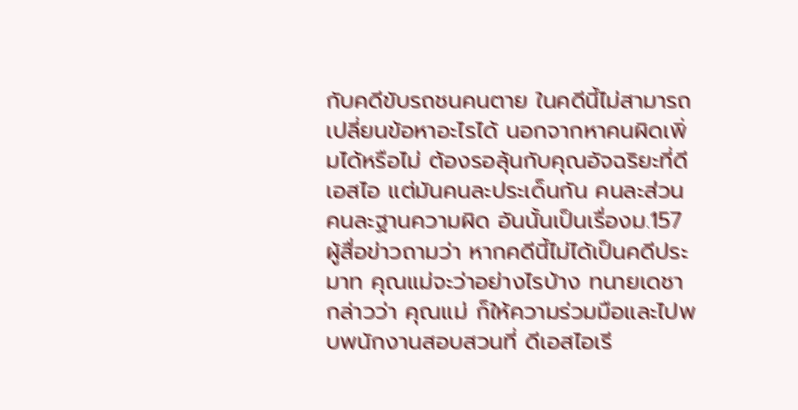กับคดีขับรถชนคนตาย ในคดีนี้ไม่สามารถเปลี่ยนข้อหาอะไรได้ นอกจากหาคนผิดเพิ่มได้หรือไม่ ต้องรอลุ้นกับคุณอัจฉริยะที่ดีเอสไอ แต่มันคนละประเด็นกัน คนละส่วนคนละฐานความผิด อันนั้นเป็นเรื่องม.157
ผู้สื่อข่าวถามว่า หากคดีนี้ไม่ได้เป็นคดีประมาท คุณแม่จะว่าอย่างไรบ้าง ทนายเดชา กล่าวว่า คุณแม่ ก็ให้ความร่วมมือและไปพบพนักงานสอบสวนที่ ดีเอสไอเรี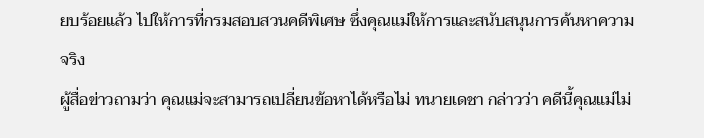ยบร้อยแล้ว ไปให้การที่กรมสอบสวนคดีพิเศษ ซึ่งคุณแม่ให้การและสนับสนุนการค้นหาความจริง
ผู้สื่อข่าวถามว่า คุณแม่จะสามารถเปลี่ยนข้อหาได้หรือไม่ ทนายเดชา กล่าวว่า คดีนี้คุณแม่ไม่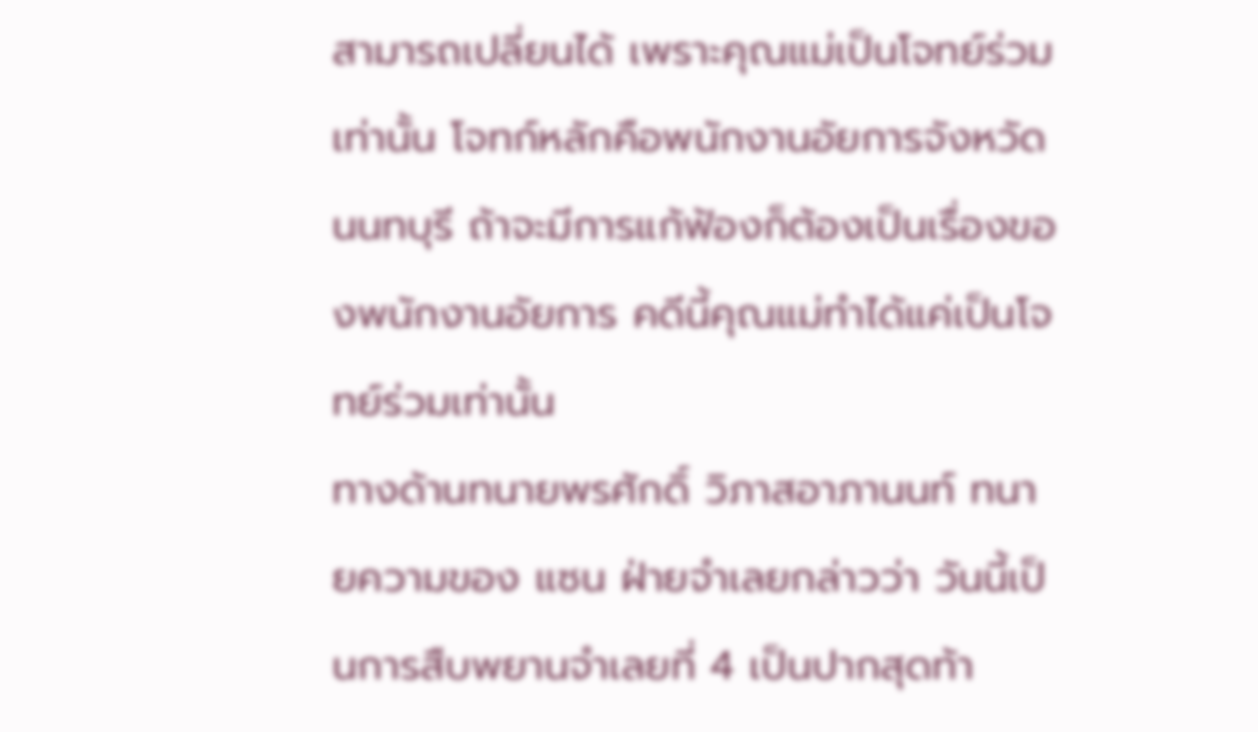สามารถเปลี่ยนได้ เพราะคุณแม่เป็นโจทย์ร่วมเท่านั้น โจทก์หลักคือพนักงานอัยการจังหวัดนนทบุรี ถ้าจะมีการแก้ฟ้องก็ต้องเป็นเรื่องของพนักงานอัยการ คดีนี้คุณแม่ทำได้แค่เป็นโจทย์ร่วมเท่านั้น
ทางด้านทนายพรศักดิ์ วิภาสอาภานนท์ ทนายความของ แซน ฝ่ายจำเลยกล่าวว่า วันนี้เป็นการสืบพยานจำเลยที่ 4 เป็นปากสุดท้า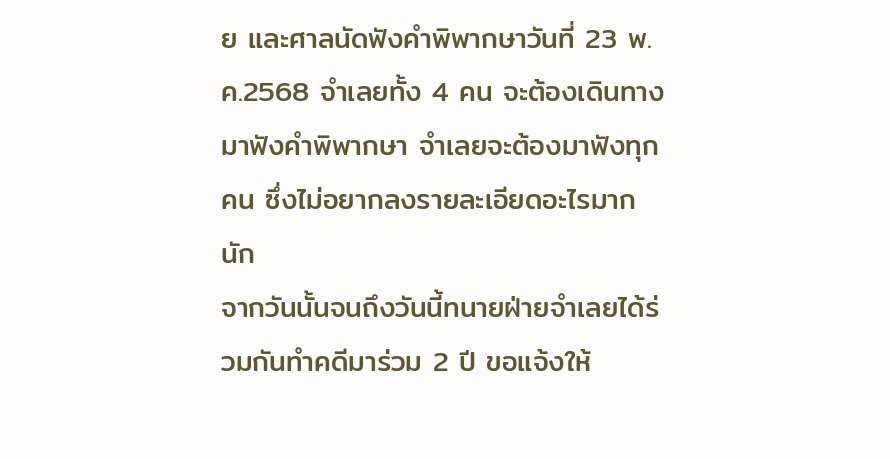ย และศาลนัดฟังคำพิพากษาวันที่ 23 พ.ค.2568 จำเลยทั้ง 4 คน จะต้องเดินทางมาฟังคำพิพากษา จำเลยจะต้องมาฟังทุกคน ซึ่งไม่อยากลงรายละเอียดอะไรมากนัก
จากวันนั้นจนถึงวันนี้ทนายฝ่ายจำเลยได้ร่วมกันทำคดีมาร่วม 2 ปี ขอแจ้งให้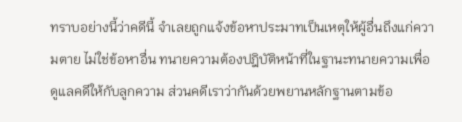ทราบอย่างนี้ว่าคดีนี้ จำเลยถูกแจ้งข้อหาประมาทเป็นเหตุให้ผู้อื่นถึงแก่ความตาย ไม่ใช่ข้อหาอื่น ทนายความต้องปฎิบัติหน้าที่ในฐานะทนายความเพื่อดูแลคดีให้กับลูกความ ส่วนคดีเราว่ากันด้วยพยานหลักฐานตามข้อ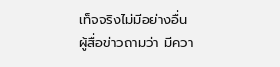เท็จจริงไม่มีอย่างอื่น
ผู้สื่อข่าวถามว่า มีควา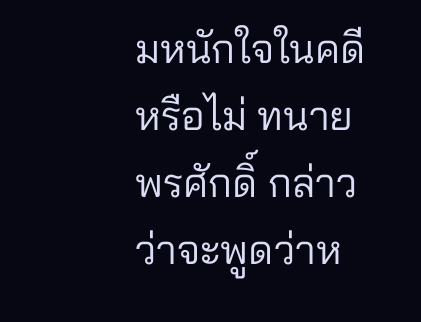มหนักใจในคดีหรือไม่ ทนายพรศักดิ์ กล่าวว่าจะพูดว่าห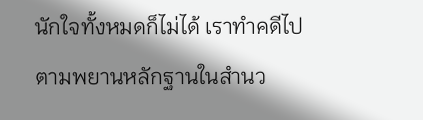นักใจทั้งหมดก็ไม่ได้ เราทำคดีไปตามพยานหลักฐานในสำนว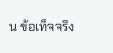น ข้อเท็จจริง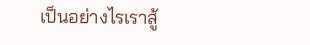เป็นอย่างไรเราสู้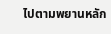ไปตามพยานหลัก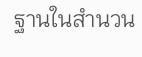ฐานในสำนวน